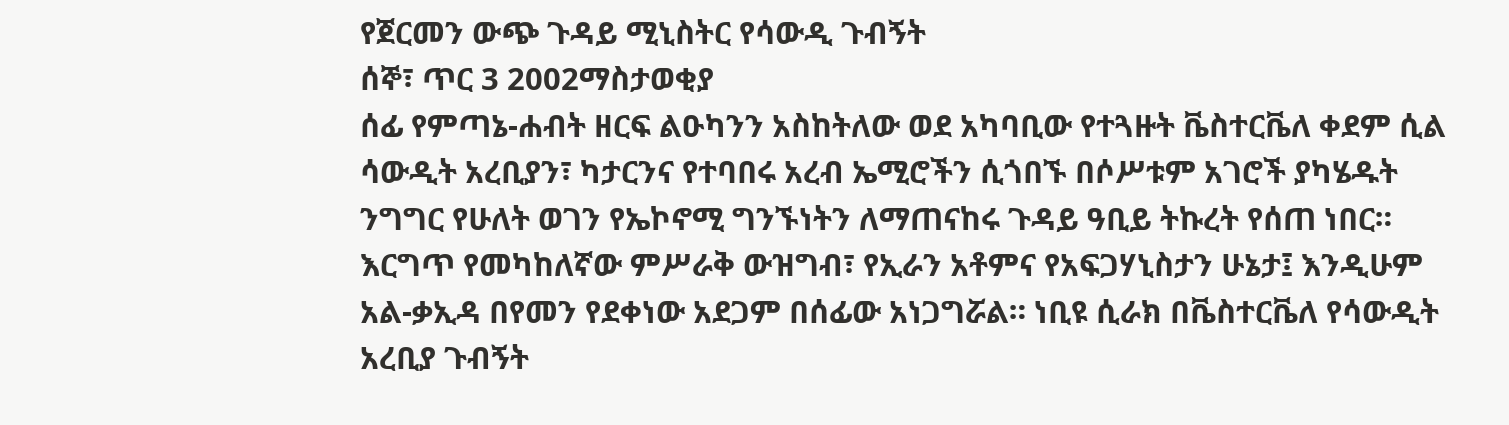የጀርመን ውጭ ጉዳይ ሚኒስትር የሳውዲ ጉብኝት
ሰኞ፣ ጥር 3 2002ማስታወቂያ
ሰፊ የምጣኔ-ሐብት ዘርፍ ልዑካንን አስከትለው ወደ አካባቢው የተጓዙት ቬስተርቬለ ቀደም ሲል ሳውዲት አረቢያን፣ ካታርንና የተባበሩ አረብ ኤሚሮችን ሲጎበኙ በሶሥቱም አገሮች ያካሄዱት ንግግር የሁለት ወገን የኤኮኖሚ ግንኙነትን ለማጠናከሩ ጉዳይ ዓቢይ ትኩረት የሰጠ ነበር። እርግጥ የመካከለኛው ምሥራቅ ውዝግብ፣ የኢራን አቶምና የአፍጋሃኒስታን ሁኔታ፤ እንዲሁም አል-ቃኢዳ በየመን የደቀነው አደጋም በሰፊው አነጋግሯል። ነቢዩ ሲራክ በቬስተርቬለ የሳውዲት አረቢያ ጉብኝት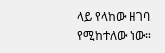ላይ የላከው ዘገባ የሚከተለው ነው።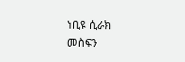ነቢዩ ሲራክ
መስፍን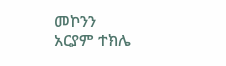መኮንን
አርያም ተክሌ